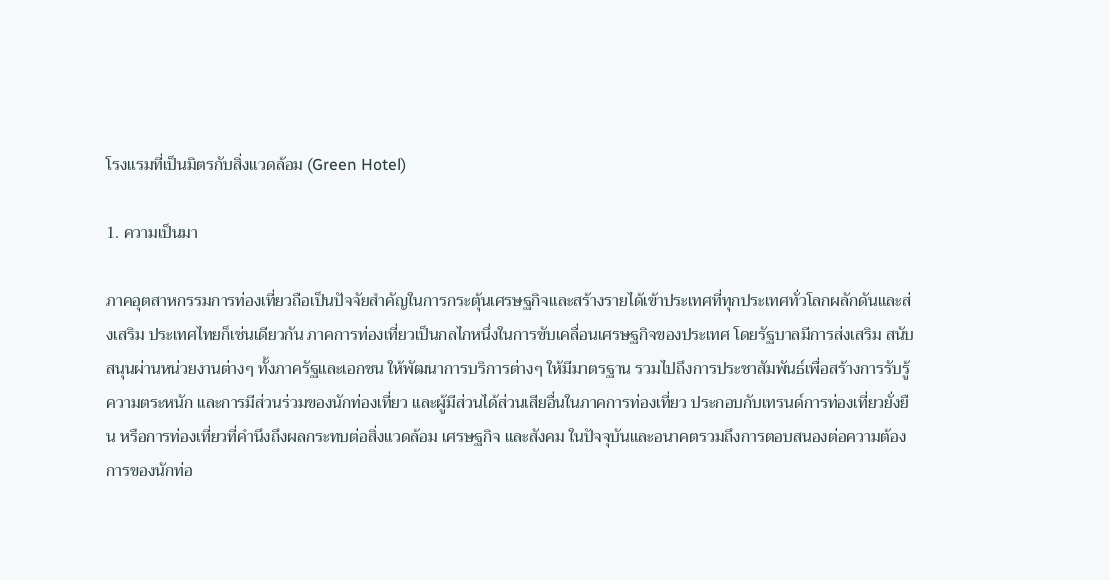โรงแรมที่เป็นมิตรกับสิ่งแวดล้อม (Green Hotel)

1. ความเป็นมา

ภาคอุตสาหกรรมการท่องเที่ยวถือเป็นปัจจัยสำคัญในการกระตุ้นเศรษฐกิจและสร้างรายได้เข้าประเทศที่ทุกประเทศทั่วโลกผลักดันและส่งเสริม ประเทศไทยก็เช่นเดียวกัน ภาคการท่องเที่ยวเป็นกลไกหนึ่งในการขับเคลื่อนเศรษฐกิจของประเทศ โดยรัฐบาลมีการส่งเสริม สนับสนุนผ่านหน่วยงานต่างๆ ทั้งภาครัฐและเอกชน ให้พัฒนาการบริการต่างๆ ให้มีมาตรฐาน รวมไปถึงการประชาสัมพันธ์เพื่อสร้างการรับรู้ ความตระหนัก และการมีส่วนร่วมของนักท่องเที่ยว และผู้มีส่วนได้ส่วนเสียอื่นในภาคการท่องเที่ยว ประกอบกับเทรนด์การท่องเที่ยวยั่งยืน หรือการท่องเที่ยวที่คำนึงถึงผลกระทบต่อสิ่งแวดล้อม เศรษฐกิจ และสังคม ในปัจจุบันและอนาคตรวมถึงการตอบสนองต่อความต้องการของนักท่อ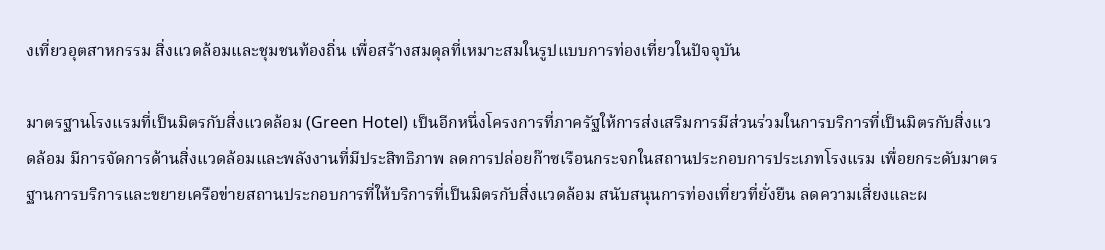งเที่ยวอุตสาหกรรม สิ่งแวดล้อมและชุมชนท้องถิ่น เพื่อสร้างสมดุลที่เหมาะสมในรูปแบบการท่องเที่ยวในปัจจุบัน

มาตรฐานโรงแรมที่เป็นมิตรกับสิ่งแวดล้อม (Green Hotel) เป็นอีกหนึ่งโครงการที่ภาครัฐให้การส่งเสริมการมีส่วนร่วมในการบริการที่เป็นมิตรกับสิ่งแวดล้อม มีการจัดการด้านสิ่งแวดล้อมและพลังงานที่มีประสิทธิภาพ ลดการปล่อยก๊าซเรือนกระจกในสถานประกอบการประเภทโรงแรม เพื่อยกระดับมาตรฐานการบริการและขยายเครือข่ายสถานประกอบการที่ให้บริการที่เป็นมิตรกับสิ่งแวดล้อม สนับสนุนการท่องเที่ยวที่ยั่งยืน ลดความเสี่ยงและผ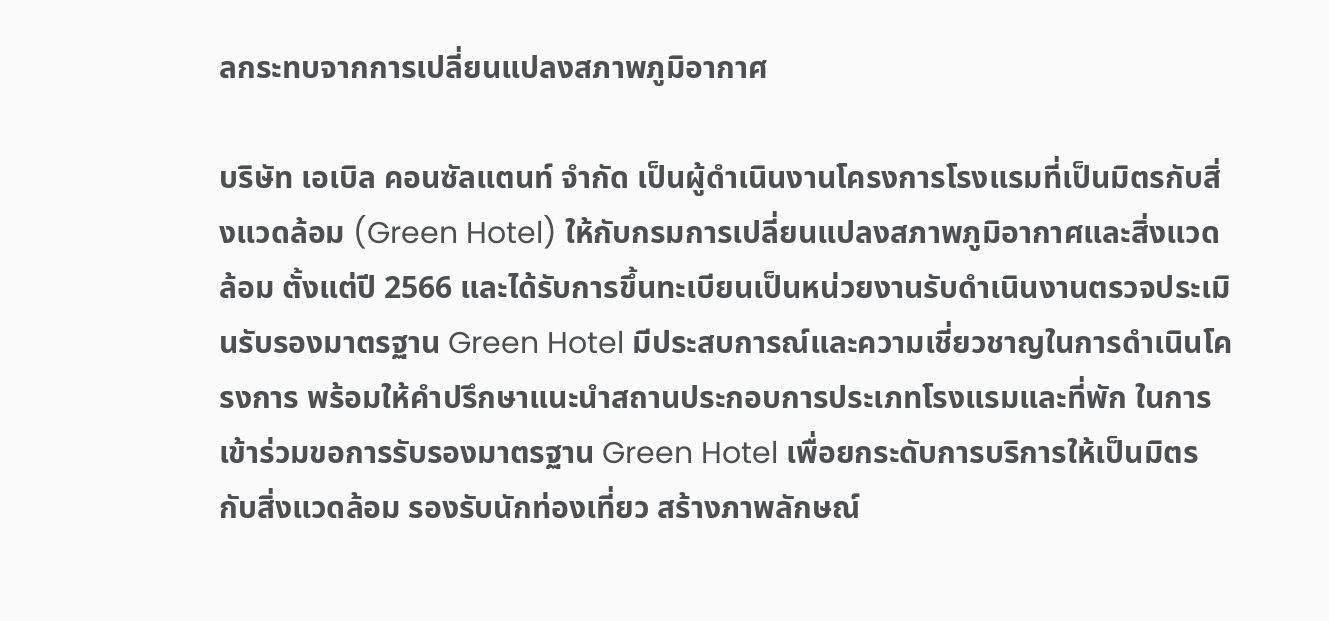ลกระทบจากการเปลี่ยนแปลงสภาพภูมิอากาศ

บริษัท เอเบิล คอนซัลแตนท์ จำกัด เป็นผู้ดำเนินงานโครงการโรงแรมที่เป็นมิตรกับสิ่งแวดล้อม (Green Hotel) ให้กับกรมการเปลี่ยนแปลงสภาพภูมิอากาศและสิ่งแวดล้อม ตั้งแต่ปี 2566 และได้รับการขึ้นทะเบียนเป็นหน่วยงานรับดำเนินงานตรวจประเมินรับรองมาตรฐาน Green Hotel มีประสบการณ์และความเชี่ยวชาญในการดำเนินโครงการ พร้อมให้คำปรึกษาแนะนำสถานประกอบการประเภทโรงแรมและที่พัก ในการเข้าร่วมขอการรับรองมาตรฐาน Green Hotel เพื่อยกระดับการบริการให้เป็นมิตรกับสิ่งแวดล้อม รองรับนักท่องเที่ยว สร้างภาพลักษณ์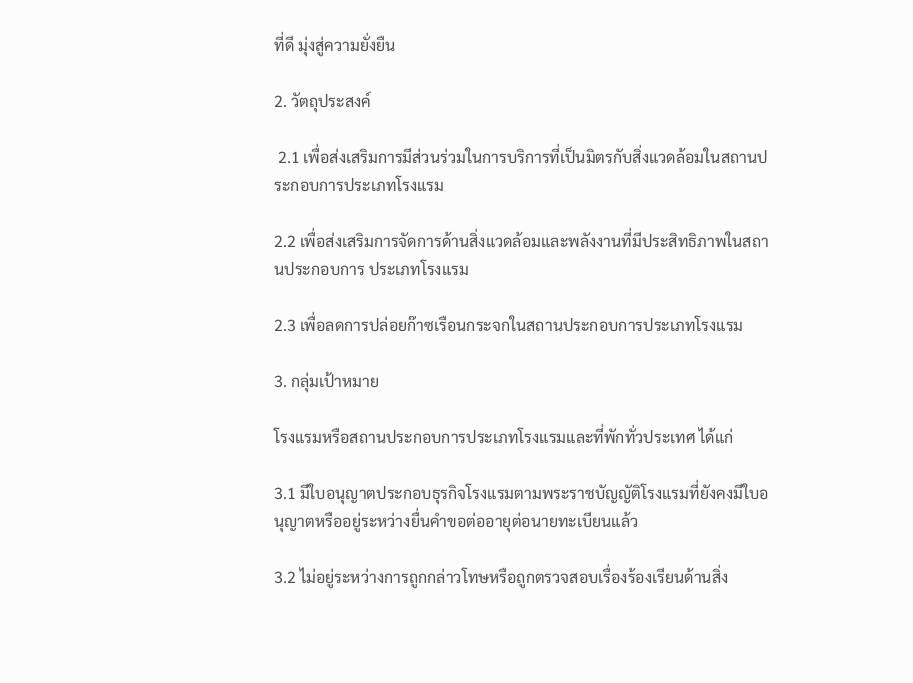ที่ดี มุ่งสู่ความยั่งยืน

2. วัตถุประสงค์

 2.1 เพื่อส่งเสริมการมีส่วนร่วมในการบริการที่เป็นมิตรกับสิ่งแวดล้อมในสถานประกอบการประเภทโรงแรม

2.2 เพื่อส่งเสริมการจัดการด้านสิ่งแวดล้อมและพลังงานที่มีประสิทธิภาพในสถานประกอบการ ประเภทโรงแรม

2.3 เพื่อลดการปล่อยก๊าซเรือนกระจกในสถานประกอบการประเภทโรงแรม

3. กลุ่มเป้าหมาย

โรงแรมหรือสถานประกอบการประเภทโรงแรมและที่พักทั่วประเทศ ได้แก่

3.1 มีใบอนุญาตประกอบธุรกิจโรงแรมตามพระราชบัญญัติโรงแรมที่ยังคงมีใบอนุญาตหรืออยู่ระหว่างยื่นคำขอต่ออายุต่อนายทะเบียนแล้ว

3.2 ไม่อยู่ระหว่างการถูกกล่าวโทษหรือถูกตรวจสอบเรื่องร้องเรียนด้านสิ่ง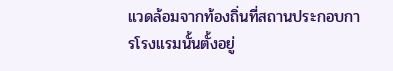แวดล้อมจากท้องถิ่นที่สถานประกอบการโรงแรมนั้นตั้งอยู่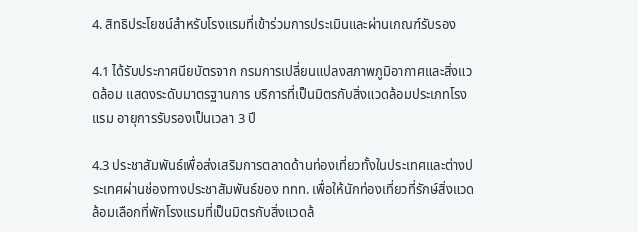4. สิทธิประโยชน์สำหรับโรงแรมที่เข้าร่วมการประเมินและผ่านเกณฑ์รับรอง

4.1 ได้รับประกาศนียบัตรจาก กรมการเปลี่ยนแปลงสภาพภูมิอากาศและสิ่งแวดล้อม แสดงระดับมาตรฐานการ บริการที่เป็นมิตรกับสิ่งแวดล้อมประเภทโรงแรม อายุการรับรองเป็นเวลา 3 ปี

4.3 ประชาสัมพันธ์เพื่อส่งเสริมการตลาดด้านท่องเที่ยวทั้งในประเทศและต่างประเทศผ่านช่องทางประชาสัมพันธ์ของ ททท. เพื่อให้นักท่องเที่ยวที่รักษ์สิ่งแวดล้อมเลือกที่พักโรงแรมที่เป็นมิตรกับสิ่งแวดล้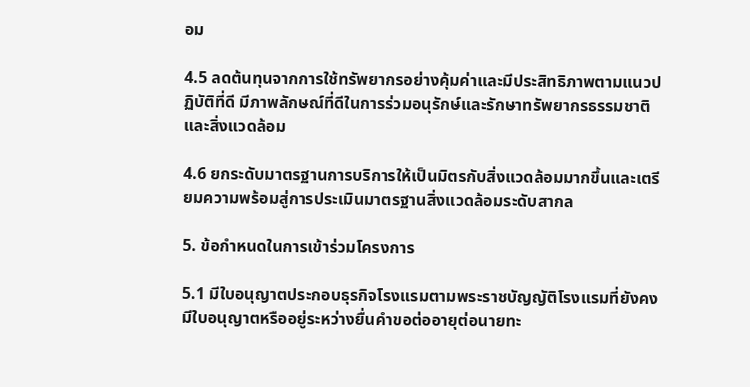อม

4.5 ลดต้นทุนจากการใช้ทรัพยากรอย่างคุ้มค่าและมีประสิทธิภาพตามแนวปฏิบัติที่ดี มีภาพลักษณ์ที่ดีในการร่วมอนุรักษ์และรักษาทรัพยากรธรรมชาติและสิ่งแวดล้อม

4.6 ยกระดับมาตรฐานการบริการให้เป็นมิตรกับสิ่งแวดล้อมมากขึ้นและเตรียมความพร้อมสู่การประเมินมาตรฐานสิ่งแวดล้อมระดับสากล

5. ข้อกำหนดในการเข้าร่วมโครงการ

5.1 มีใบอนุญาตประกอบธุรกิจโรงแรมตามพระราชบัญญัติโรงแรมที่ยังคงมีใบอนุญาตหรืออยู่ระหว่างยื่นคำขอต่ออายุต่อนายทะ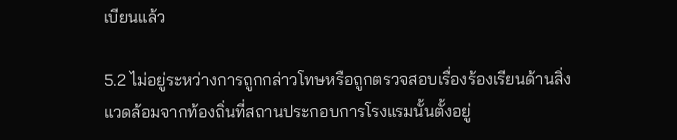เบียนแล้ว

5.2 ไม่อยู่ระหว่างการถูกกล่าวโทษหรือถูกตรวจสอบเรื่องร้องเรียนด้านสิ่งแวดล้อมจากท้องถิ่นที่สถานประกอบการโรงแรมนั้นตั้งอยู่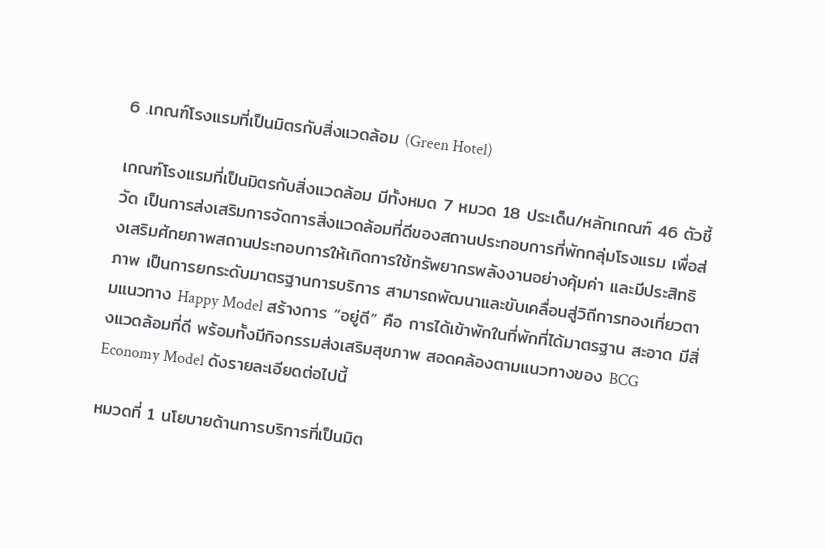6 .เกณฑ์โรงแรมที่เป็นมิตรกับสิ่งแวดล้อม (Green Hotel)

เกณฑ์โรงแรมที่เป็นมิตรกับสิ่งแวดล้อม มีทั้งหมด 7 หมวด 18 ประเด็น/หลักเกณฑ์ 46 ตัวชี้วัด เป็นการส่งเสริมการจัดการสิ่งแวดล้อมที่ดีของสถานประกอบการที่พักกลุ่มโรงแรม เพื่อส่งเสริมศักยภาพสถานประกอบการให้เกิดการใช้ทรัพยากรพลังงานอย่างคุ้มค่า และมีประสิทธิภาพ เป็นการยกระดับมาตรฐานการบริการ สามารถพัฒนาและขับเคลื่อนสู่วิถีการทองเที่ยวตามแนวทาง Happy Model สร้างการ “อยู่ดี” คือ การได้เข้าพักในที่พักที่ได้มาตรฐาน สะอาด มีสิ่งแวดล้อมที่ดี พร้อมทั้งมีกิจกรรมส่งเสริมสุขภาพ สอดคล้องตามแนวทางของ BCG Economy Model ดังรายละเอียดต่อไปนี้

หมวดที่ 1 นโยบายด้านการบริการที่เป็นมิต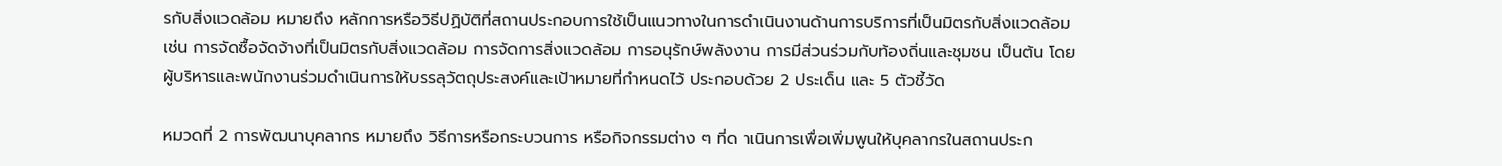รกับสิ่งแวดล้อม หมายถึง หลักการหรือวิธีปฏิบัติที่สถานประกอบการใช้เป็นแนวทางในการดำเนินงานด้านการบริการที่เป็นมิตรกับสิ่งแวดล้อม เช่น การจัดซื้อจัดจ้างที่เป็นมิตรกับสิ่งแวดล้อม การจัดการสิ่งแวดล้อม การอนุรักษ์พลังงาน การมีส่วนร่วมกับท้องถิ่นและชุมชน เป็นต้น โดยผู้บริหารและพนักงานร่วมดำเนินการให้บรรลุวัตถุประสงค์และเป้าหมายที่กำหนดไว้ ประกอบด้วย 2 ประเด็น และ 5 ตัวชี้วัด

หมวดที่ 2 การพัฒนาบุคลากร หมายถึง วิธีการหรือกระบวนการ หรือกิจกรรมต่าง ๆ ที่ด าเนินการเพื่อเพิ่มพูนให้บุคลากรในสถานประก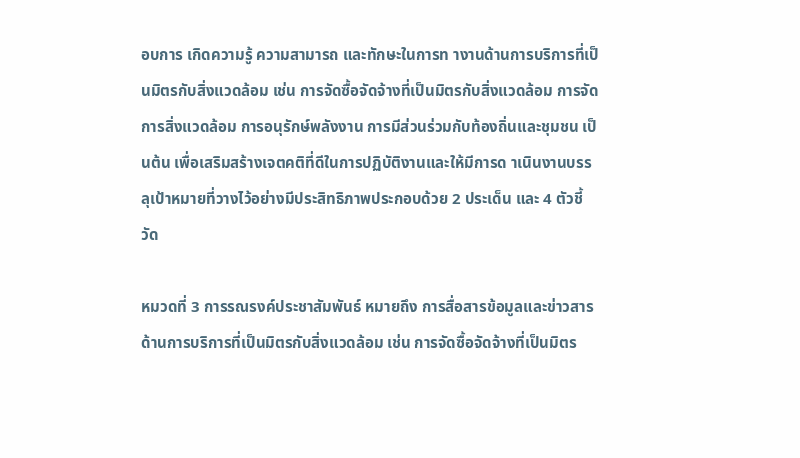อบการ เกิดความรู้ ความสามารถ และทักษะในการท างานด้านการบริการที่เป็นมิตรกับสิ่งแวดล้อม เช่น การจัดซื้อจัดจ้างที่เป็นมิตรกับสิ่งแวดล้อม การจัดการสิ่งแวดล้อม การอนุรักษ์พลังงาน การมีส่วนร่วมกับท้องถิ่นและชุมชน เป็นต้น เพื่อเสริมสร้างเจตคติที่ดีในการปฏิบัติงานและให้มีการด าเนินงานบรรลุเป้าหมายที่วางไว้อย่างมีประสิทธิภาพประกอบด้วย 2 ประเด็น และ 4 ตัวชี้วัด

หมวดที่ 3 การรณรงค์ประชาสัมพันธ์ หมายถึง การสื่อสารข้อมูลและข่าวสารด้านการบริการที่เป็นมิตรกับสิ่งแวดล้อม เช่น การจัดซื้อจัดจ้างที่เป็นมิตร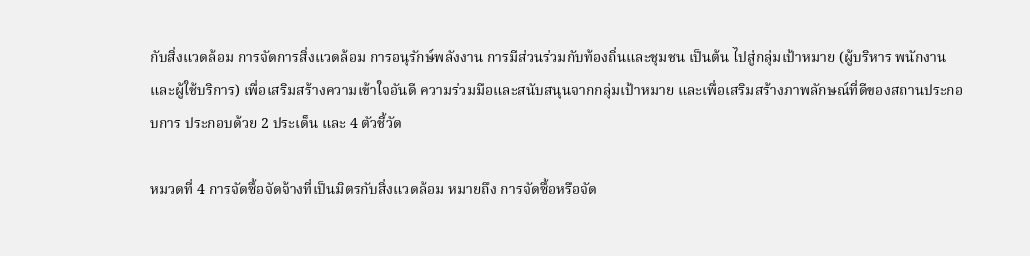กับสิ่งแวดล้อม การจัดการสิ่งแวดล้อม การอนุรักษ์พลังงาน การมีส่วนร่วมกับท้องถิ่นและชุมชน เป็นต้น ไปสู่กลุ่มเป้าหมาย (ผู้บริหาร พนักงาน และผู้ใช้บริการ) เพื่อเสริมสร้างความเข้าใจอันดี ความร่วมมือและสนับสนุนจากกลุ่มเป้าหมาย และเพื่อเสริมสร้างภาพลักษณ์ที่ดีของสถานประกอบการ ประกอบด้วย 2 ประเด็น และ 4 ตัวชี้วัด

หมวดที่ 4 การจัดซื้อจัดจ้างที่เป็นมิตรกับสิ่งแวดล้อม หมายถึง การจัดซื้อหรือจัด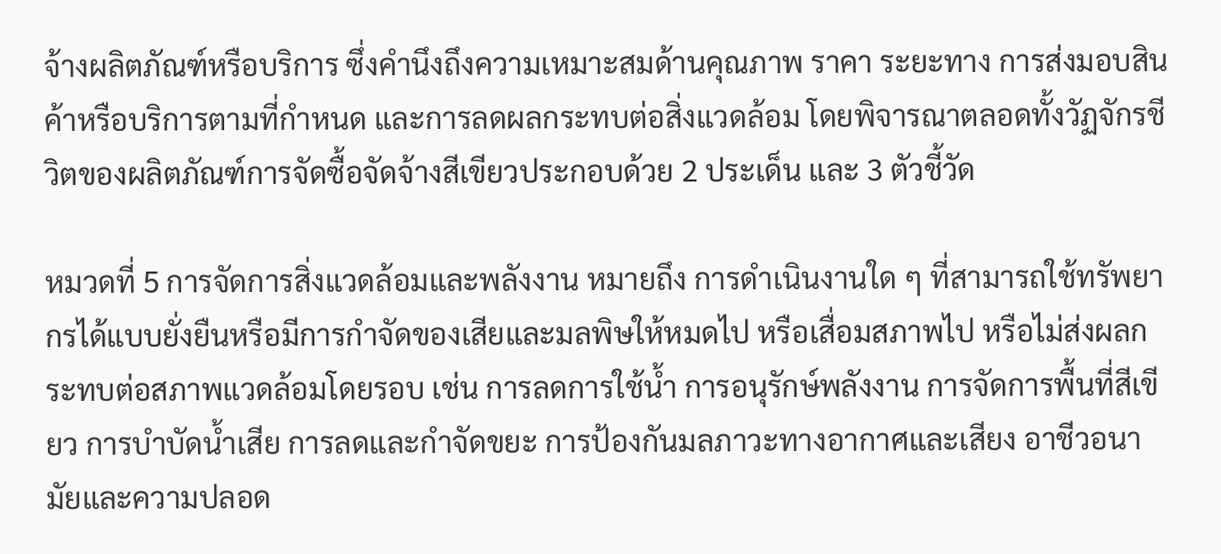จ้างผลิตภัณฑ์หรือบริการ ซึ่งคำนึงถึงความเหมาะสมด้านคุณภาพ ราคา ระยะทาง การส่งมอบสินค้าหรือบริการตามที่กำหนด และการลดผลกระทบต่อสิ่งแวดล้อม โดยพิจารณาตลอดทั้งวัฏจักรชีวิตของผลิตภัณฑ์การจัดซื้อจัดจ้างสีเขียวประกอบด้วย 2 ประเด็น และ 3 ตัวชี้วัด

หมวดที่ 5 การจัดการสิ่งแวดล้อมและพลังงาน หมายถึง การดำเนินงานใด ๆ ที่สามารถใช้ทรัพยากรได้แบบยั่งยืนหรือมีการกำจัดของเสียและมลพิษให้หมดไป หรือเสื่อมสภาพไป หรือไม่ส่งผลกระทบต่อสภาพแวดล้อมโดยรอบ เช่น การลดการใช้น้ำ การอนุรักษ์พลังงาน การจัดการพื้นที่สีเขียว การบำบัดน้ำเสีย การลดและกำจัดขยะ การป้องกันมลภาวะทางอากาศและเสียง อาชีวอนามัยและความปลอด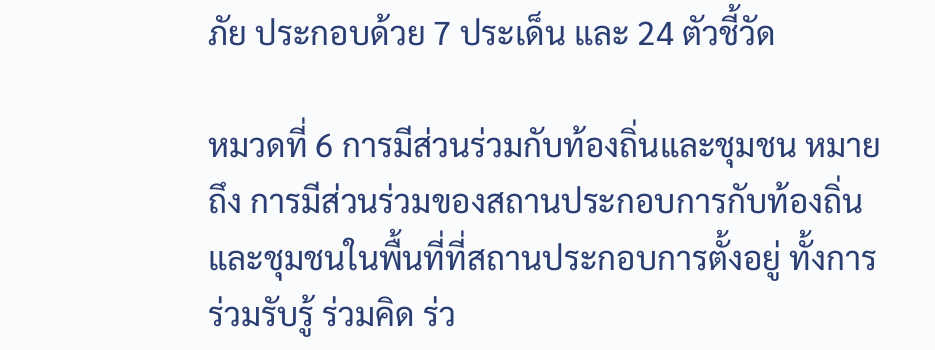ภัย ประกอบด้วย 7 ประเด็น และ 24 ตัวชี้วัด

หมวดที่ 6 การมีส่วนร่วมกับท้องถิ่นและชุมชน หมายถึง การมีส่วนร่วมของสถานประกอบการกับท้องถิ่นและชุมชนในพื้นที่ที่สถานประกอบการตั้งอยู่ ทั้งการร่วมรับรู้ ร่วมคิด ร่ว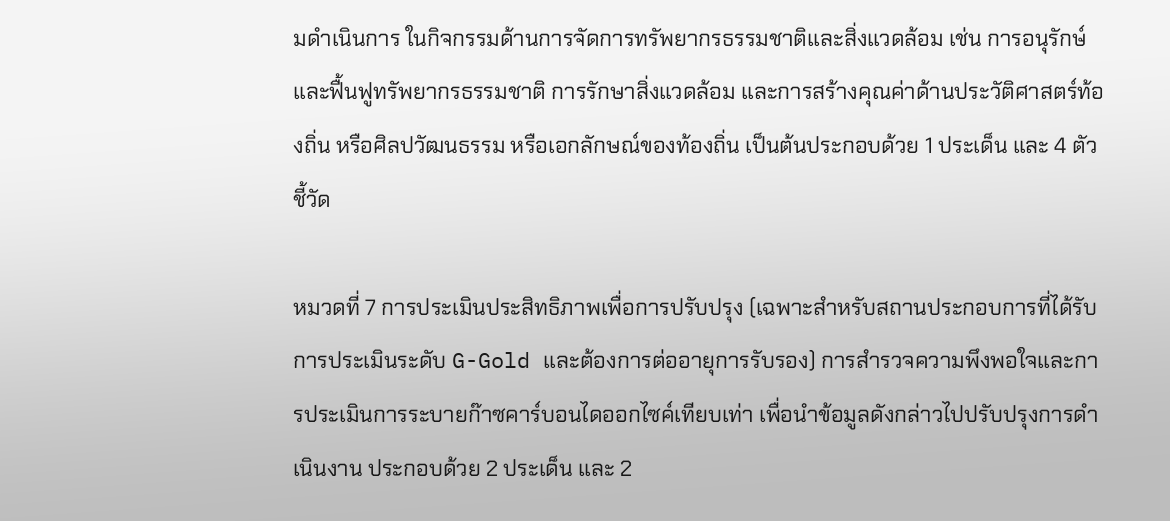มดำเนินการ ในกิจกรรมด้านการจัดการทรัพยากรธรรมชาติและสิ่งแวดล้อม เช่น การอนุรักษ์และฟื้นฟูทรัพยากรธรรมชาติ การรักษาสิ่งแวดล้อม และการสร้างคุณค่าด้านประวัติศาสตร์ท้องถิ่น หรือศิลปวัฒนธรรม หรือเอกลักษณ์ของท้องถิ่น เป็นต้นประกอบด้วย 1 ประเด็น และ 4 ตัวชี้วัด

หมวดที่ 7 การประเมินประสิทธิภาพเพื่อการปรับปรุง (เฉพาะสำหรับสถานประกอบการที่ได้รับการประเมินระดับ G-Gold และต้องการต่ออายุการรับรอง) การสำรวจความพึงพอใจและการประเมินการระบายก๊าซคาร์บอนไดออกไซค์เทียบเท่า เพื่อนำข้อมูลดังกล่าวไปปรับปรุงการดำเนินงาน ประกอบด้วย 2 ประเด็น และ 2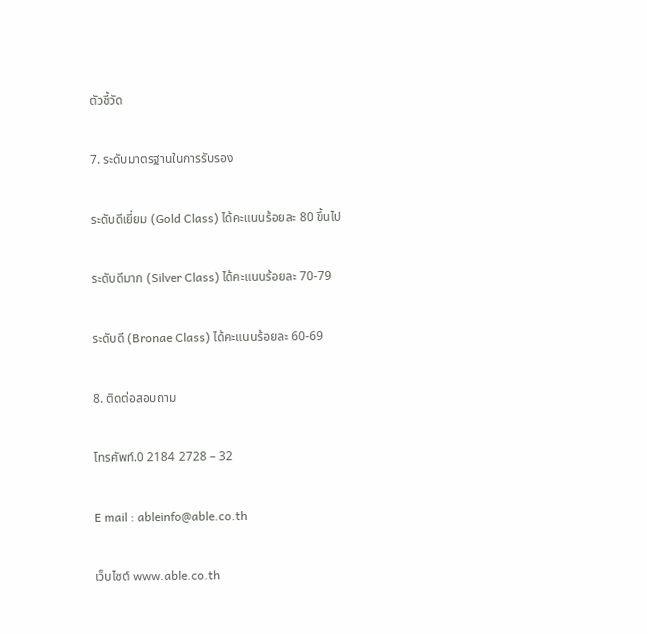ตัวชี้วัด

7. ระดับมาตรฐานในการรับรอง

ระดับดีเยี่ยม (Gold Class) ได้คะแนนร้อยละ 80 ขึ้นไป

ระดับดีมาก (Silver Class) ได้คะแนนร้อยละ 70-79

ระดับดี (Bronae Class) ได้คะแนนร้อยละ 60-69

8. ติดต่อสอบถาม

โทรศัพท์.0 2184 2728 – 32

E mail : ableinfo@able.co.th

เว็บไซต์ www.able.co.th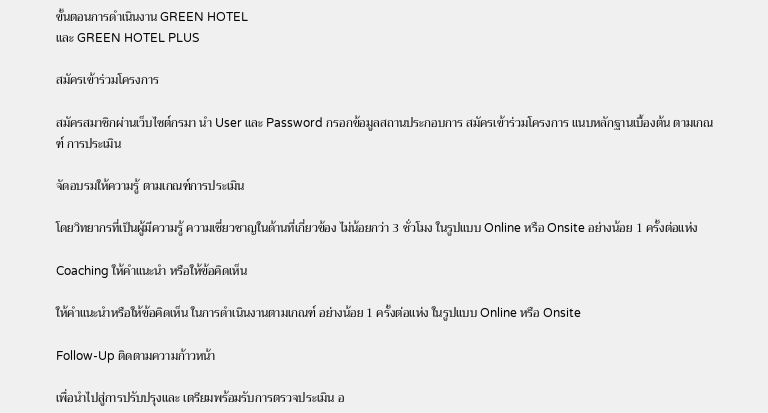ขั้นตอนการดำเนินงาน GREEN HOTEL
และ GREEN HOTEL PLUS

สมัครเข้าร่วมโครงการ

สมัครสมาชิกผ่านเว็บไซต์กรมา นํา User และ Password กรอกข้อมูลสถานประกอบการ สมัครเข้าร่วมโครงการ แนบหลักฐานเบื้องต้น ตามเกณฑ์ การประเมิน

จัดอบรมให้ความรู้ ตามเกณฑ์การประเมิน

โดยวิทยากรที่เป็นผู้มีความรู้ ความเชี่ยวชาญในด้านที่เกี่ยวข้อง ไม่น้อยกว่า 3 ชั่วโมง ในรูปแบบ Online หรือ Onsite อย่างน้อย 1 ครั้งต่อแห่ง

Coaching ให้คำแนะนำ หรือให้ข้อคิดเห็น

ให้คำแนะนำหรือให้ข้อคิดเห็น ในการดำเนินงานตามเกณฑ์ อย่างน้อย 1 ครั้งต่อแห่ง ในรูปแบบ Online หรือ Onsite

Follow-Up ติดตามความก้าวหน้า

เพื่อนำไปสู่การปรับปรุงและ เตรียมพร้อมรับการตรวจประเมิน อ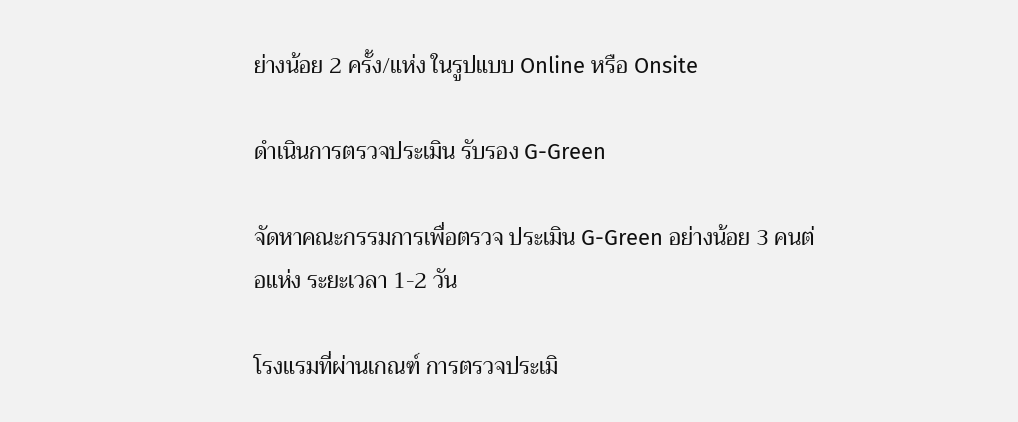ย่างน้อย 2 ครั้ง/แห่ง ในรูปแบบ Online หรือ Onsite

ดำเนินการตรวจประเมิน รับรอง G-Green

จัดหาคณะกรรมการเพื่อตรวจ ประเมิน G-Green อย่างน้อย 3 คนต่อแห่ง ระยะเวลา 1-2 วัน

โรงแรมที่ผ่านเกณฑ์ การตรวจประเมิ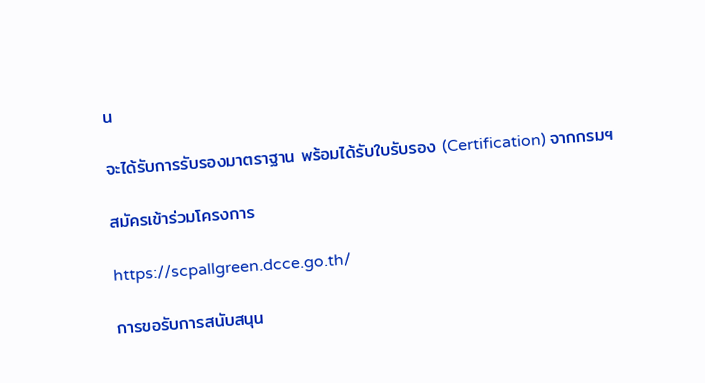น

จะได้รับการรับรองมาตราฐาน พร้อมได้รับใบรับรอง (Certification) จากกรมฯ

สมัครเข้าร่วมโครงการ

https://scpallgreen.dcce.go.th/

การขอรับการสนับสนุน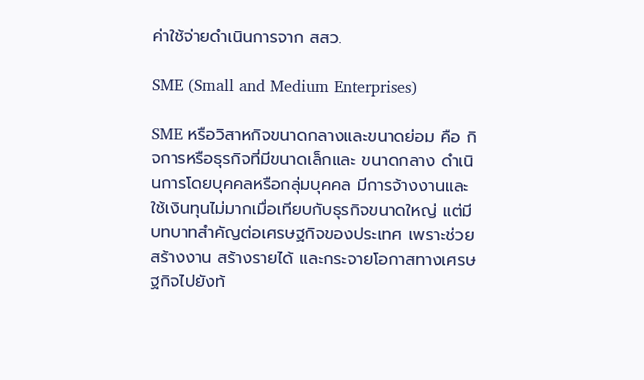ค่าใช้จ่ายดำเนินการจาก สสว.

SME (Small and Medium Enterprises)

SME หรือวิสาหกิจขนาดกลางและขนาดย่อม คือ กิจการหรือธุรกิจที่มีขนาดเล็กและ ขนาดกลาง ดำเนินการโดยบุคคลหรือกลุ่มบุคคล มีการจ้างงานและใช้เงินทุนไม่มากเมื่อเทียบกับธุรกิจขนาดใหญ่ แต่มีบทบาทสำคัญต่อเศรษฐกิจของประเทศ เพราะช่วยสร้างงาน สร้างรายได้ และกระจายโอกาสทางเศรษฐกิจไปยังท้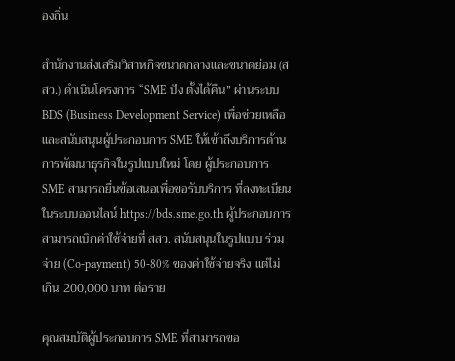องถิ่น

สำนักงานส่งเสริมวิสาหกิจขนาดกลางและขนาดย่อม (สสว.) ดำเนินโครงการ “SME ปัง ตั้งได้คืน” ผ่านระบบ BDS (Business Development Service) เพื่อช่วยเหลือและสนับสนุนผู้ประกอบการ SME ให้เข้าถึงบริการด้านการพัฒนาธุรกิจในรูปแบบใหม่ โดย ผู้ประกอบการ SME สามารถยื่นข้อเสนอเพื่อขอรับบริการ ที่ลงทะเบียนในระบบออนไลน์ https://bds.sme.go.th ผู้ประกอบการสามารถเบิกค่าใช้จ่ายที่ สสว. สนับสนุนในรูปแบบ ร่วมจ่าย (Co-payment) 50-80% ของค่าใช้จ่ายจริง แต่ไม่เกิน 200,000 บาท ต่อราย

คุณสมบัติผู้ประกอบการ SME ที่สามารถขอ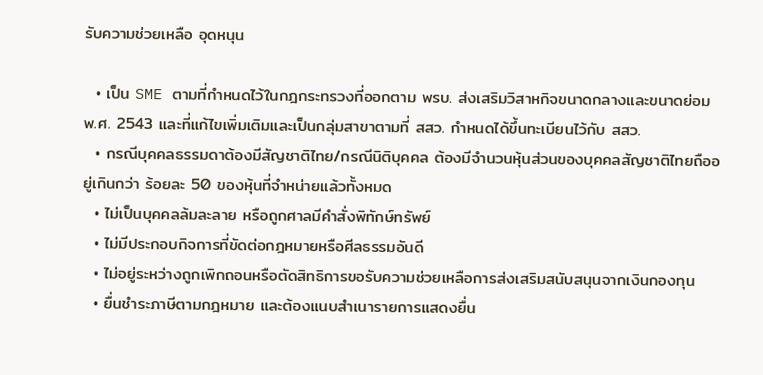รับความช่วยเหลือ อุดหนุน

  • เป็น SME ตามที่กำหนดไว้ในกฎกระทรวงที่ออกตาม พรบ. ส่งเสริมวิสาหกิจขนาดกลางและขนาดย่อม พ.ศ. 2543 และที่แก้ไขเพิ่มเติมและเป็นกลุ่มสาขาตามที่ สสว. กำหนดได้ขึ้นทะเบียนไว้กับ สสว.
  • กรณีบุคคลธรรมดาต้องมีสัญชาติไทย/กรณีนิติบุคคล ต้องมีจำนวนหุ้นส่วนของบุคคลสัญชาติไทยถืออยู่เกินกว่า ร้อยละ 50 ของหุ้นที่จำหน่ายแล้วทั้งหมด
  • ไม่เป็นบุคคลล้มละลาย หรือถูกศาลมีคำสั่งพิทักษ์ทรัพย์
  • ไม่มีประกอบกิจการที่ขัดต่อกฎหมายหรือศีลธรรมอันดี
  • ไม่อยู่ระหว่างถูกเพิกถอนหรือตัดสิทธิการขอรับความช่วยเหลือการส่งเสริมสนับสนุนจากเงินกองทุน
  • ยื่นชำระภาษีตามกฎหมาย และต้องแนบสำเนารายการแสดงยื่น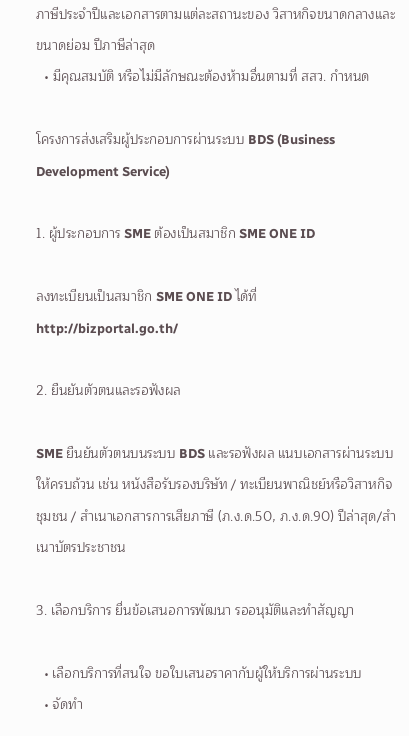ภาษีประจำปีและเอกสารตามแต่ละสถานะของ วิสาหกิจขนาดกลางและขนาดย่อม ปีภาษีล่าสุด
  • มีคุณสมบัติ หรือไม่มีลักษณะต้องห้ามอื่นตามที่ สสว. กำหนด

โครงการส่งเสริมผู้ประกอบการผ่านระบบ BDS (Business Development Service)

1. ผู้ประกอบการ SME ต้องเป็นสมาชิก SME ONE ID

ลงทะเบียนเป็นสมาชิก SME ONE ID ได้ที่ http://bizportal.go.th/

2. ยืนยันตัวตนและรอฟังผล

SME ยืนยันตัวตนบนระบบ BDS และรอฟังผล แนบเอกสารผ่านระบบให้ครบถ้วน เช่น หนังสือรับรองบริษัท / ทะเบียนพาณิชย์หรือวิสาหกิจ ชุมชน / สำเนาเอกสารการเสียภาษี (ภ.ง.ด.50, ภ.ง.ด.90) ปีล่าสุด/สำเนาบัตรประชาชน

3. เลือกบริการ ยื่นข้อเสนอการพัฒนา รออนุมัติและทำสัญญา

  • เลือกบริการที่สนใจ ขอใบเสนอราคากับผู้ให้บริการผ่านระบบ
  • จัดทำ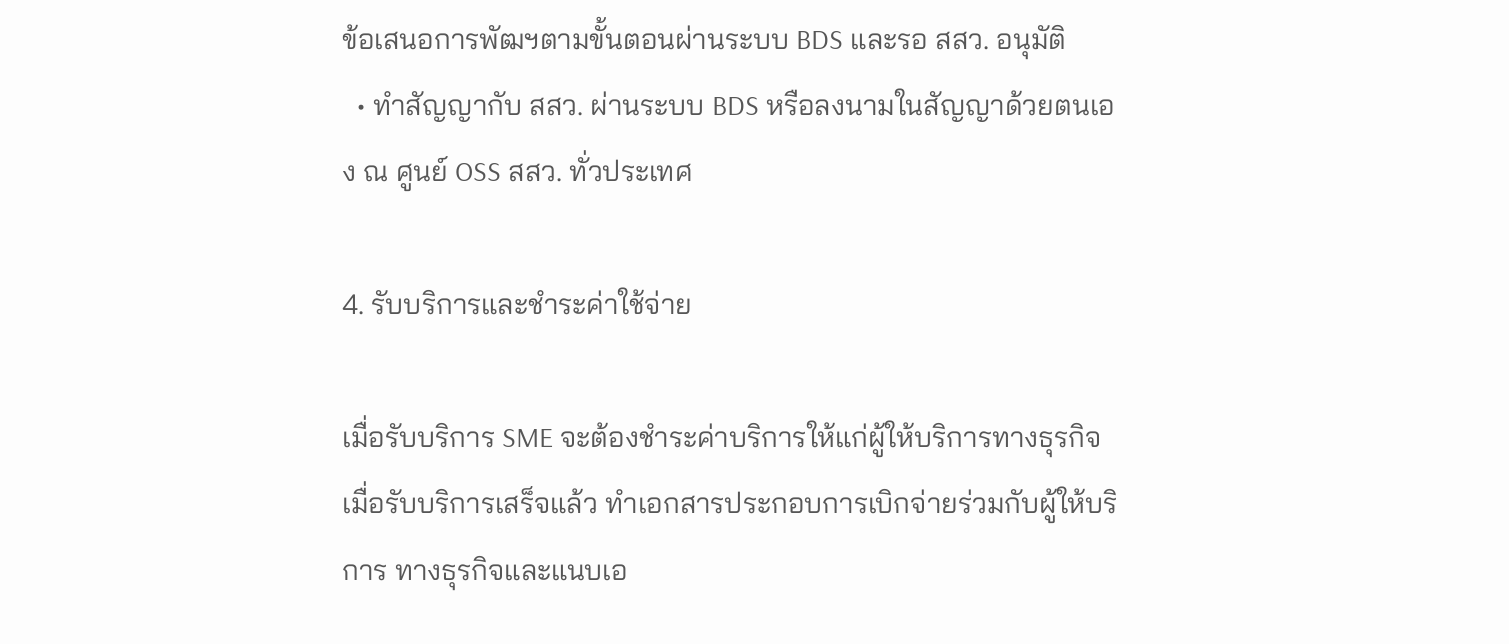ข้อเสนอการพัฒฯตามขั้นตอนผ่านระบบ BDS และรอ สสว. อนุมัติ
  • ทำสัญญากับ สสว. ผ่านระบบ BDS หรือลงนามในสัญญาด้วยตนเอง ณ ศูนย์ OSS สสว. ทั่วประเทศ

4. รับบริการและชำระค่าใช้จ่าย

เมื่อรับบริการ SME จะต้องชำระค่าบริการให้แก่ผู้ให้บริการทางธุรกิจ เมื่อรับบริการเสร็จแล้ว ทำเอกสารประกอบการเบิกจ่ายร่วมกับผู้ให้บริการ ทางธุรกิจและแนบเอ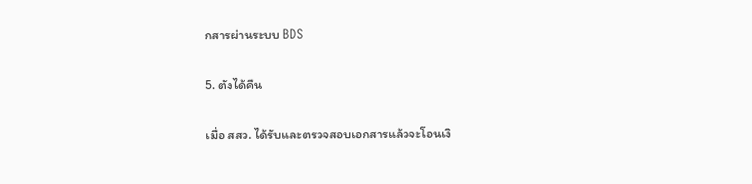กสารผ่านระบบ BDS

5. ตังได้คืน

เมื่อ สสว. ได้รับและตรวจสอบเอกสารแล้วจะโอนเงิ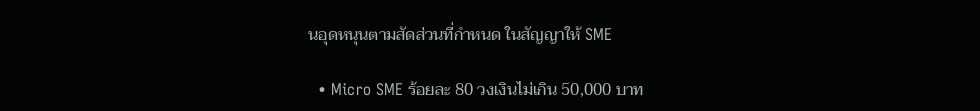นอุดหนุนตามสัดส่วนที่กำหนด ในสัญญาให้ SME

  • Micro SME ร้อยละ 80 วงเงินไม่เกิน 50,000 บาท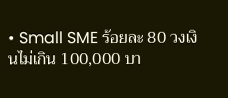• Small SME ร้อยละ 80 วงเงินไม่เกิน 100,000 บา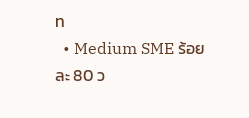ท
  • Medium SME ร้อยละ 80 ว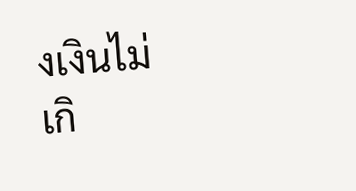งเงินไม่เกิ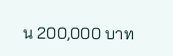น 200,000 บาท